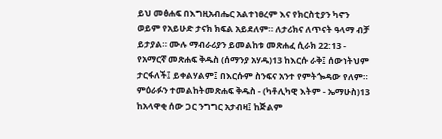ይህ መፅሐፍ በእግዚአብሔር አልተነፀረም እና የክርስቲያን ካኖን ወይም የአይሁድ ታናክ ክፍል አይደለም። ለታሪክና ለጥናት ዓላማ ብቻ ይታያል። ሙሉ ማብራሪያን ይመልከቱ መጽሐፈ ሲራክ 22:13 - የአማርኛ መጽሐፍ ቅዱስ (ሰማንያ አሃዱ)13 ከእርሱ ራቅ፤ ሰውነትህም ታርፋለች፤ ይቀልሃልም፤ በእርሱም ስንፍና አንተ የምትጐዳው የለም። ምዕራፉን ተመልከትመጽሐፍ ቅዱስ - (ካቶሊካዊ እትም - ኤማሁስ)13 ከአላዋቂ ሰው ጋር ንግግር አታብዛ፤ ከጅልም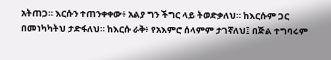አትጠጋ። እርሱን ተጠንቀቀው፥ አልያ ግን ችግር ላይ ትወድቃለህ። ከእርሱም ጋር በመነካካትህ ታድፋለህ። ከእርሱ ራቅ፥ የአእምሮ ሰላምም ታገኛለህ፤ በጅል ተግባሩም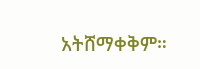አትሸማቀቅም።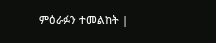ምዕራፉን ተመልከት |